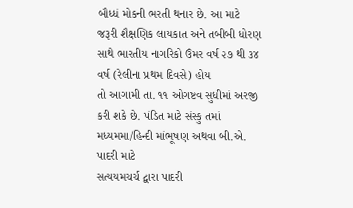બૌધ્ધં મોકની ભરતી થનાર છે. આ માટે જરૂરી શૈક્ષણિક લાયકાત અને તબીબી ધોરણ
સાથે ભારતીય નાગરિકો ઉંમર વર્ષ ૨૭ થી ૩૪ વર્ષ (રેલીના પ્રથમ દિવસે) હોય
તો આગામી તા. ૧૧ ઓગષ્ટવ સુધીમાં અરજી કરી શકે છે. પંડિત માટે સંસ્કુ તમાં
મધ્યમમા/હિન્દી માંભૂષણ અથવા બી.એ. પાદરી માટે
સત્યયમચર્ચ દ્વારા પાદરી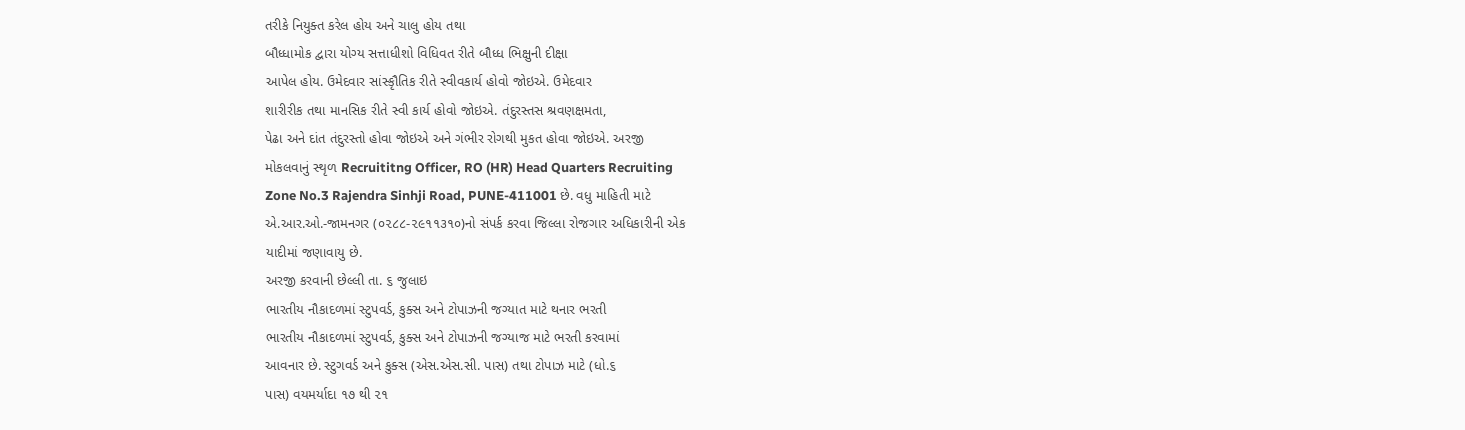તરીકે નિયુક્ત કરેલ હોય અને ચાલુ હોય તથા
બૌધ્ધામોક દ્વારા યોગ્ય સત્તાધીશો વિધિવત રીતે બૌધ્ધ ભિક્ષુની દીક્ષા
આપેલ હોય. ઉમેદવાર સાંસ્કૃૌતિક રીતે સ્વીવકાર્ય હોવો જોઇએ. ઉમેદવાર
શારીરીક તથા માનસિક રીતે સ્વી કાર્ય હોવો જોઇએ. તંદુરસ્તસ શ્રવણક્ષમતા,
પેઢા અને દાંત તંદુરસ્તો હોવા જોઇએ અને ગંભીર રોગથી મુકત હોવા જોઇએ. અરજી
મોકલવાનું સ્થૃળ Recruititng Officer, RO (HR) Head Quarters Recruiting
Zone No.3 Rajendra Sinhji Road, PUNE-411001 છે. વધુ માહિતી માટે
એ.આર.ઓ.-જામનગર (૦૨૮૮-૨૯૧૧૩૧૦)નો સંપર્ક કરવા જિલ્લા રોજગાર અધિકારીની એક
યાદીમાં જણાવાયુ છે.
અરજી કરવાની છેલ્લી તા. ૬ જુલાઇ
ભારતીય નૌકાદળમાં સ્ટુપવર્ડ, કુક્સ અને ટોપાઝની જગ્યાત માટે થનાર ભરતી
ભારતીય નૌકાદળમાં સ્ટુપવર્ડ, કુક્સ અને ટોપાઝની જગ્યાજ માટે ભરતી કરવામાં
આવનાર છે. સ્ટુગવર્ડ અને કુક્સ (એસ.એસ.સી. પાસ) તથા ટોપાઝ માટે (ધો.૬
પાસ) વયમર્યાદા ૧૭ થી ૨૧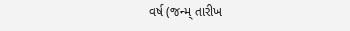વર્ષ (જન્મ્ તારીખ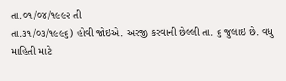તા.૦૧/૦૪/૧૯૯૨ તી
તા.૩૧/૦૩/૧૯૯૬) હોવી જોઇએ. અરજી કરવાની છેલ્લી તા. ૬ જુલાઇ છે. વધુ
માહિતી માટે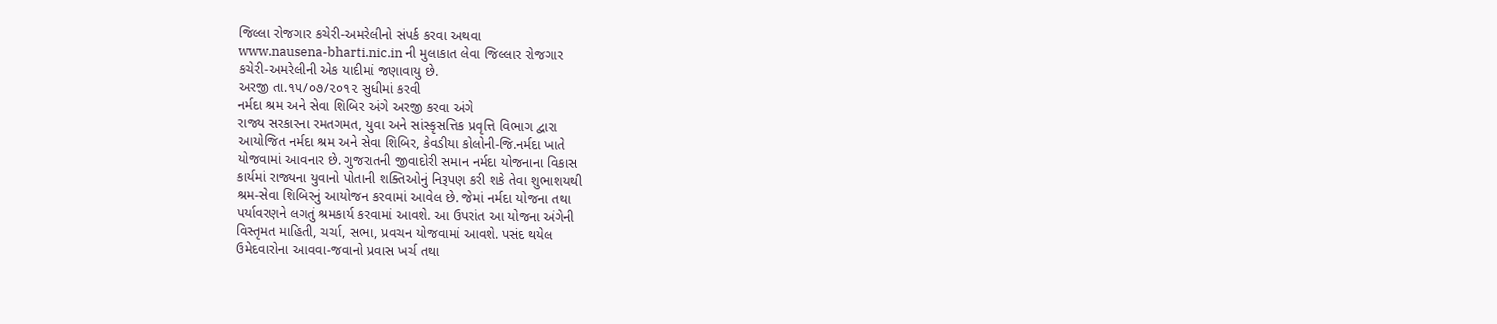જિલ્લા રોજગાર કચેરી-અમરેલીનો સંપર્ક કરવા અથવા
www.nausena-bharti.nic.in ની મુલાકાત લેવા જિલ્લાર રોજગાર
કચેરી-અમરેલીની એક યાદીમાં જણાવાયુ છે.
અરજી તા.૧૫/૦૭/૨૦૧૨ સુધીમાં કરવી
નર્મદા શ્રમ અને સેવા શિબિર અંગે અરજી કરવા અંગે
રાજ્ય સરકારના રમતગમત, યુવા અને સાંસ્કૃસત્તિક પ્રવૃત્તિ વિભાગ દ્વારા
આયોજિત નર્મદા શ્રમ અને સેવા શિબિર, કેવડીયા કોલોની-જિ.નર્મદા ખાતે
યોજવામાં આવનાર છે. ગુજરાતની જીવાદોરી સમાન નર્મદા યોજનાના વિકાસ
કાર્યમાં રાજ્યના યુવાનો પોતાની શક્તિઓનું નિરૂપણ કરી શકે તેવા શુભાશયથી
શ્રમ-સેવા શિબિરનું આયોજન કરવામાં આવેલ છે. જેમાં નર્મદા યોજના તથા
પર્યાવરણને લગતું શ્રમકાર્ય કરવામાં આવશે. આ ઉપરાંત આ યોજના અંગેની
વિસ્તૃમત માહિતી, ચર્ચા, સભા, પ્રવચન યોજવામાં આવશે. પસંદ થયેલ
ઉમેદવારોના આવવા-જવાનો પ્રવાસ ખર્ચ તથા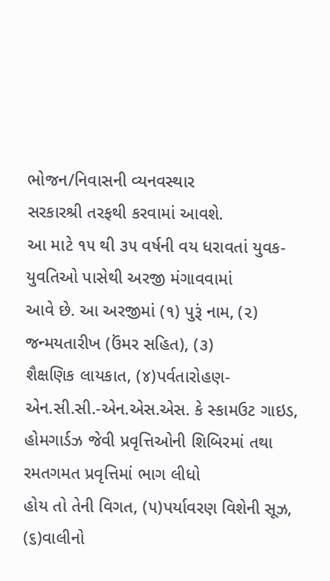ભોજન/નિવાસની વ્યનવસ્થાર
સરકારશ્રી તરફથી કરવામાં આવશે.
આ માટે ૧૫ થી ૩૫ વર્ષની વય ધરાવતાં યુવક-યુવતિઓ પાસેથી અરજી મંગાવવામાં
આવે છે. આ અરજીમાં (૧) પુરૂં નામ, (૨) જન્મયતારીખ (ઉંમર સહિત), (૩)
શૈક્ષણિક લાયકાત, (૪)પર્વતારોહણ-એન.સી.સી.-એન.એસ.એસ. કે સ્કામઉટ ગાઇડ,
હોમગાર્ડઝ જેવી પ્રવૃત્તિઓની શિબિરમાં તથા રમતગમત પ્રવૃત્તિમાં ભાગ લીધો
હોય તો તેની વિગત, (૫)પર્યાવરણ વિશેની સૂઝ, (૬)વાલીનો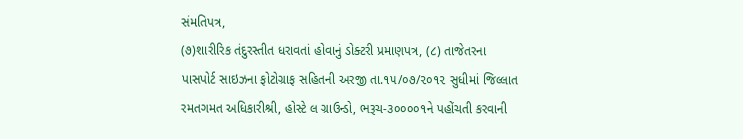સંમતિપત્ર,
(૭)શારીરિક તંદુરસ્તીત ધરાવતાં હોવાનું ડોક્ટરી પ્રમાણપત્ર, (૮) તાજેતરના
પાસપોર્ટ સાઇઝના ફોટોગ્રાફ સહિતની અરજી તા.૧૫/૦૭/૨૦૧૨ સુધીમાં જિલ્લાત
રમતગમત અધિકારીશ્રી, હોસ્ટે લ ગ્રાઉન્ડો, ભરૂચ-૩૦૦૦૦૧ને પહોંચતી કરવાની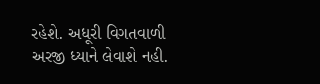રહેશે. અધૂરી વિગતવાળી અરજી ધ્યાને લેવાશે નહી.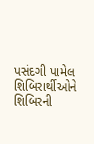પસંદગી પામેલ
શિબિરાર્થીઓને શિબિરની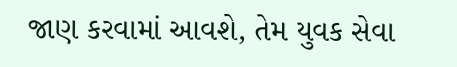જાણ કરવામાં આવશે, તેમ યુવક સેવા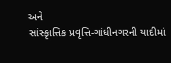અને
સાંસ્કૃાત્તિક પ્રવૃત્તિ-ગાંધીનગરની યાદીમાં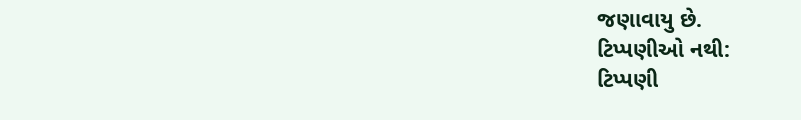જણાવાયુ છે.
ટિપ્પણીઓ નથી:
ટિપ્પણી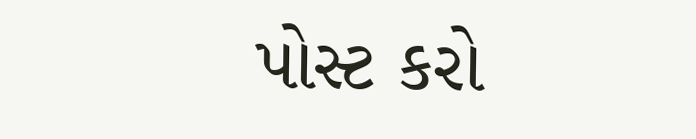પોસ્ટ કરો